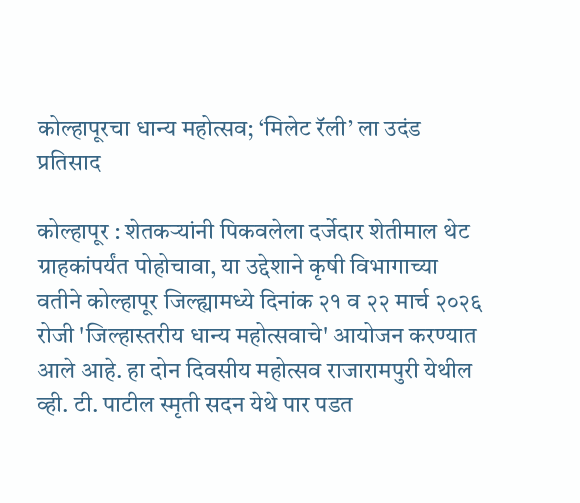कोल्हापूरचा धान्य महोत्सव; ‘मिलेट रॅली’ ला उदंड प्रतिसाद

कोल्हापूर : शेतकऱ्यांनी पिकवलेला दर्जेदार शेतीमाल थेट ग्राहकांपर्यंत पोहोचावा, या उद्देशाने कृषी विभागाच्या वतीने कोल्हापूर जिल्ह्यामध्ये दिनांक २१ व २२ मार्च २०२६ रोजी 'जिल्हास्तरीय धान्य महोत्सवाचे' आयोजन करण्यात आले आहे. हा दोन दिवसीय महोत्सव राजारामपुरी येथील व्ही. टी. पाटील स्मृती सदन येथे पार पडत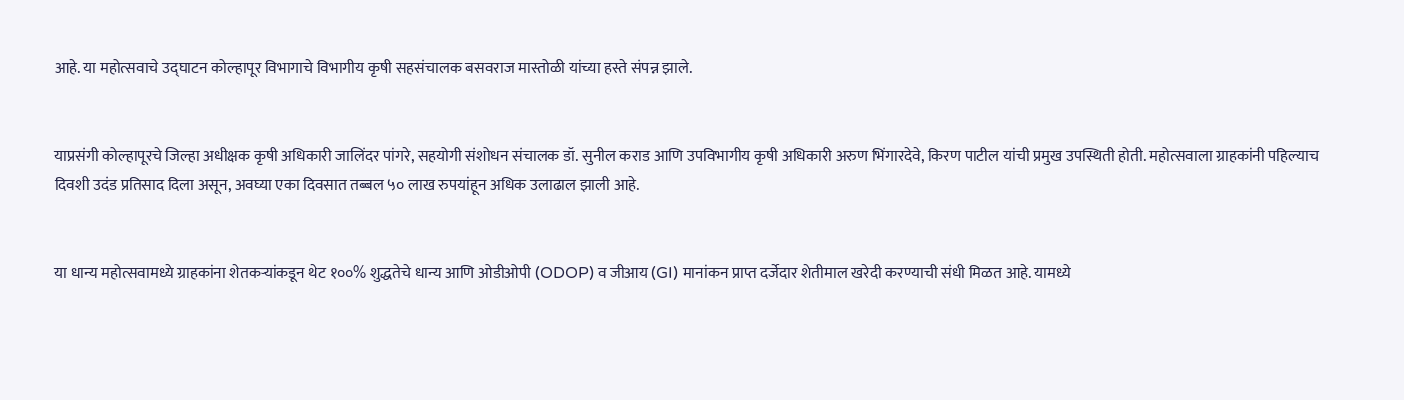आहे. या महोत्सवाचे उद्घाटन कोल्हापूर विभागाचे विभागीय कृषी सहसंचालक बसवराज मास्तोळी यांच्या हस्ते संपन्न झाले.


याप्रसंगी कोल्हापूरचे जिल्हा अधीक्षक कृषी अधिकारी जालिंदर पांगरे, सहयोगी संशोधन संचालक डॉ. सुनील कराड आणि उपविभागीय कृषी अधिकारी अरुण भिंगारदेवे, किरण पाटील यांची प्रमुख उपस्थिती होती. महोत्सवाला ग्राहकांनी पहिल्याच दिवशी उदंड प्रतिसाद दिला असून, अवघ्या एका दिवसात तब्बल ५० लाख रुपयांहून अधिक उलाढाल झाली आहे.


या धान्य महोत्सवामध्ये ग्राहकांना शेतकऱ्यांकडून थेट १००% शुद्धतेचे धान्य आणि ओडीओपी (ODOP) व जीआय (GI) मानांकन प्राप्त दर्जेदार शेतीमाल खरेदी करण्याची संधी मिळत आहे. यामध्ये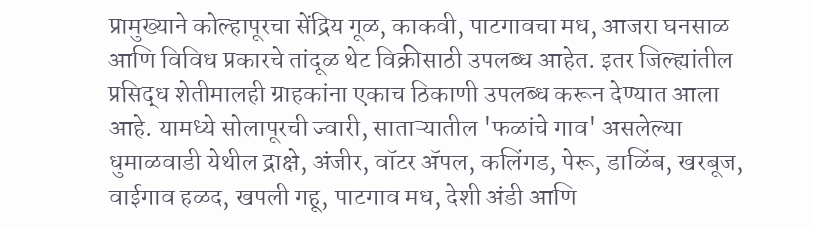प्रामुख्याने कोल्हापूरचा सेंद्रिय गूळ, काकवी, पाटगावचा मध, आजरा घनसाळ आणि विविध प्रकारचे तांदूळ थेट विक्रीसाठी उपलब्ध आहेत. इतर जिल्ह्यांतील प्रसिद्ध शेतीमालही ग्राहकांना एकाच ठिकाणी उपलब्ध करून देण्यात आला आहे. यामध्ये सोलापूरची ज्वारी, साताऱ्यातील 'फळांचे गाव' असलेल्या धुमाळवाडी येथील द्राक्षे, अंजीर, वॉटर ॲपल, कलिंगड, पेरू, डाळिंब, खरबूज, वाईगाव हळद, खपली गहू, पाटगाव मध, देशी अंडी आणि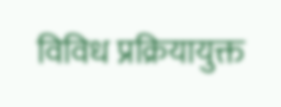विविध प्रक्रियायुक्त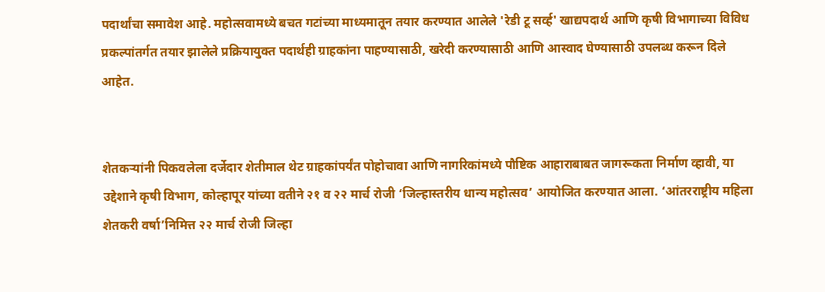पदार्थांचा समावेश आहे. महोत्सवामध्ये बचत गटांच्या माध्यमातून तयार करण्यात आलेले 'रेडी टू सर्व्ह' खाद्यपदार्थ आणि कृषी विभागाच्या विविध प्रकल्पांतर्गत तयार झालेले प्रक्रियायुक्त पदार्थही ग्राहकांना पाहण्यासाठी, खरेदी करण्यासाठी आणि आस्वाद घेण्यासाठी उपलब्ध करून दिले आहेत.


शेतकऱ्यांनी पिकवलेला दर्जेदार शेतीमाल थेट ग्राहकांपर्यंत पोहोचावा आणि नागरिकांमध्ये पौष्टिक आहाराबाबत जागरूकता निर्माण व्हावी, या उद्देशाने कृषी विभाग, कोल्हापूर यांच्या वतीने २१ व २२ मार्च रोजी ‘जिल्हास्तरीय धान्य महोत्सव’ आयोजित करण्यात आला. ‘आंतरराष्ट्रीय महिला शेतकरी वर्षा’निमित्त २२ मार्च रोजी जिल्हा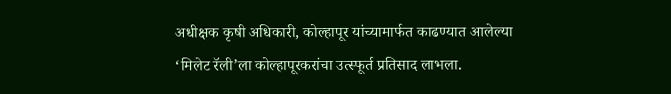अधीक्षक कृषी अधिकारी, कोल्हापूर यांच्यामार्फत काढण्यात आलेल्या ‘मिलेट रॅली’ला कोल्हापूरकरांचा उत्स्फूर्त प्रतिसाद लाभला.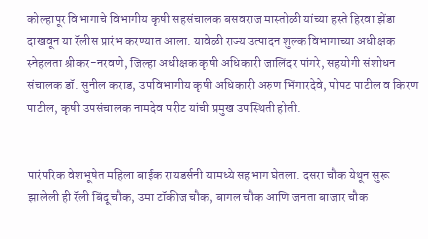कोल्हापूर विभागाचे विभागीय कृषी सहसंचालक बसवराज मास्तोळी यांच्या हस्ते हिरवा झेंडा दाखवून या रॅलीस प्रारंभ करण्यात आला. यावेळी राज्य उत्पादन शुल्क विभागाच्या अधीक्षक स्नेहलता श्रीकर-नरवणे, जिल्हा अधीक्षक कृषी अधिकारी जालिंदर पांगरे, सहयोगी संशोधन संचालक डॉ. सुनील कराड, उपविभागीय कृषी अधिकारी अरुण भिंगारदेवे, पोपट पाटील व किरण पाटील, कृषी उपसंचालक नामदेव परीट यांची प्रमुख उपस्थिती होती.


पारंपरिक वेशभूषेत महिला बाईक रायडर्सनी यामध्ये सहभाग घेतला. दसरा चौक येथून सुरू झालेली ही रॅली बिंदू चौक, उमा टॉकीज चौक, बागल चौक आणि जनता बाजार चौक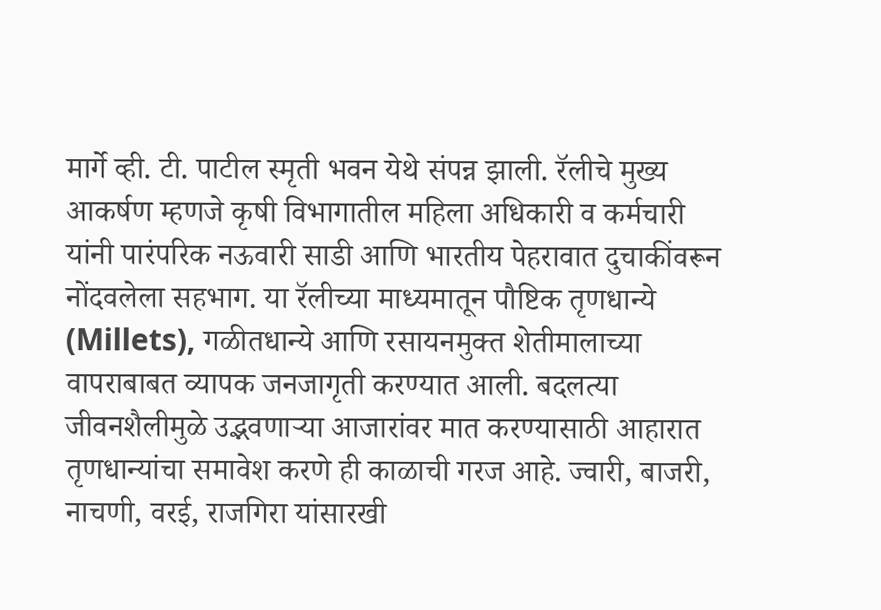मार्गे व्ही. टी. पाटील स्मृती भवन येथे संपन्न झाली. रॅलीचे मुख्य आकर्षण म्हणजे कृषी विभागातील महिला अधिकारी व कर्मचारी यांनी पारंपरिक नऊवारी साडी आणि भारतीय पेहरावात दुचाकींवरून नोंदवलेला सहभाग. या रॅलीच्या माध्यमातून पौष्टिक तृणधान्ये (Millets), गळीतधान्ये आणि रसायनमुक्त शेतीमालाच्या वापराबाबत व्यापक जनजागृती करण्यात आली. बदलत्या जीवनशैलीमुळे उद्भवणाऱ्या आजारांवर मात करण्यासाठी आहारात तृणधान्यांचा समावेश करणे ही काळाची गरज आहे. ज्वारी, बाजरी, नाचणी, वरई, राजगिरा यांसारखी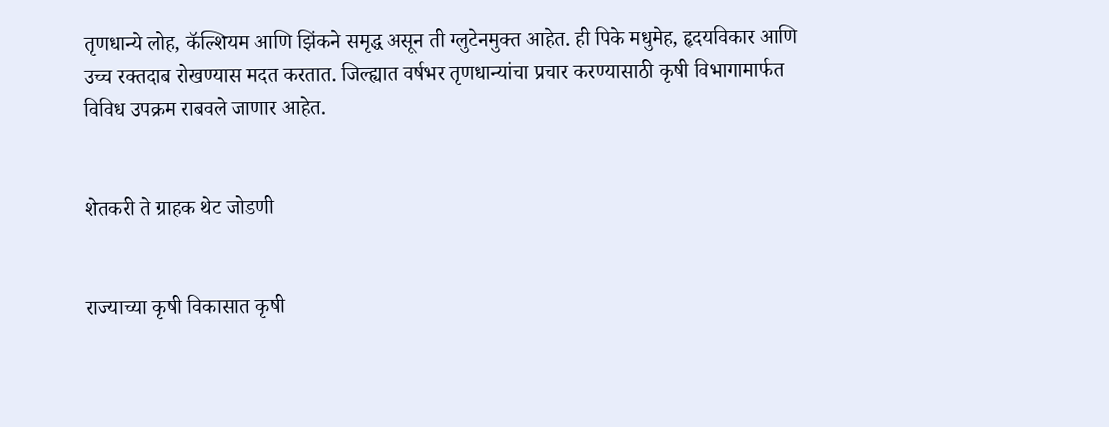तृणधान्ये लोह, कॅल्शियम आणि झिंकने समृद्ध असून ती ग्लुटेनमुक्त आहेत. ही पिके मधुमेह, हृदयविकार आणि उच्च रक्तदाब रोखण्यास मदत करतात. जिल्ह्यात वर्षभर तृणधान्यांचा प्रचार करण्यासाठी कृषी विभागामार्फत विविध उपक्रम राबवले जाणार आहेत.


शेतकरी ते ग्राहक थेट जोडणी


राज्याच्या कृषी विकासात कृषी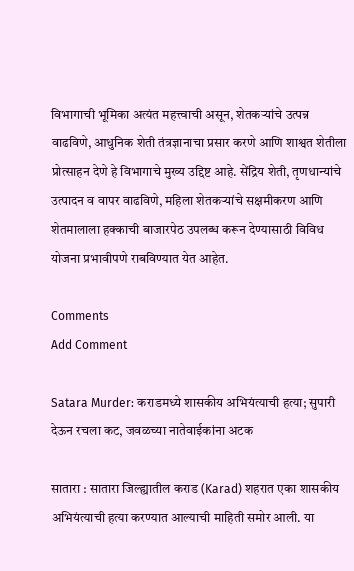विभागाची भूमिका अत्यंत महत्त्वाची असून, शेतकऱ्यांचे उत्पन्न वाढविणे, आधुनिक शेती तंत्रज्ञानाचा प्रसार करणे आणि शाश्वत शेतीला प्रोत्साहन देणे हे विभागाचे मुख्य उद्दिष्ट आहे. सेंद्रिय शेती, तृणधान्यांचे उत्पादन व वापर वाढविणे, महिला शेतकऱ्यांचे सक्षमीकरण आणि शेतमालाला हक्काची बाजारपेठ उपलब्ध करून देण्यासाठी विविध योजना प्रभावीपणे राबविण्यात येत आहेत.

Comments
Add Comment

Satara Murder: कराडमध्ये शासकीय अभियंत्याची हत्या; सुपारी देऊन रचला कट, जवळच्या नातेवाईकांना अटक

सातारा : सातारा जिल्ह्यातील कराड (Karad) शहरात एका शासकीय अभियंत्याची हत्या करण्यात आल्याची माहिती समोर आली. या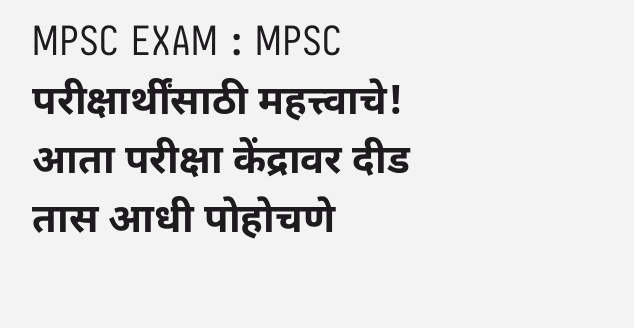MPSC EXAM : MPSC परीक्षार्थींसाठी महत्त्वाचे! आता परीक्षा केंद्रावर दीड तास आधी पोहोचणे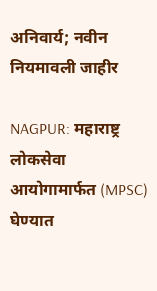अनिवार्य; नवीन नियमावली जाहीर

NAGPUR: महाराष्ट्र लोकसेवा आयोगामार्फत (MPSC) घेण्यात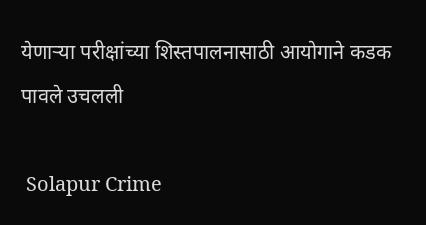येणाऱ्या परीक्षांच्या शिस्तपालनासाठी आयोगाने कडक पावले उचलली

 Solapur Crime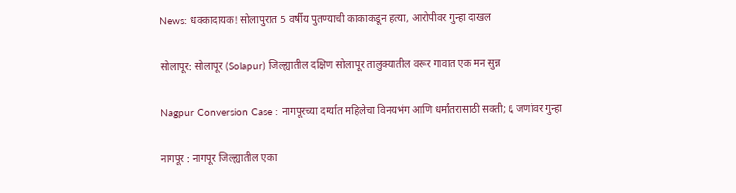News: धक्कादायक! सोलापुरात 5 वर्षीय पुतण्याची काकाकडून हत्या, आरोपीवर गुन्हा दाखल

सोलापूर: सोलापूर (Solapur) जिल्ह्यातील दक्षिण सोलापूर तालुक्यातील वरूर गावात एक मन सुन्न

Nagpur Conversion Case : नागपूरच्या दर्ग्यात महिलेचा विनयभंग आणि धर्मांतरासाठी सक्ती; ६ जणांवर गुन्हा

नागपूर : नागपूर जिल्ह्यातील एका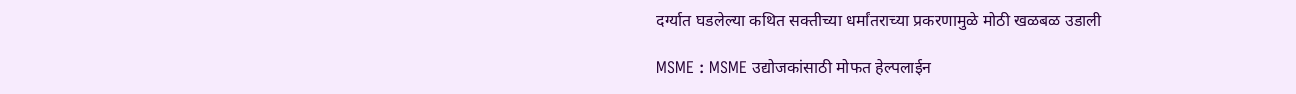दर्ग्यात घडलेल्या कथित सक्तीच्या धर्मांतराच्या प्रकरणामुळे मोठी खळबळ उडाली

MSME : MSME उद्योजकांसाठी मोफत हेल्पलाईन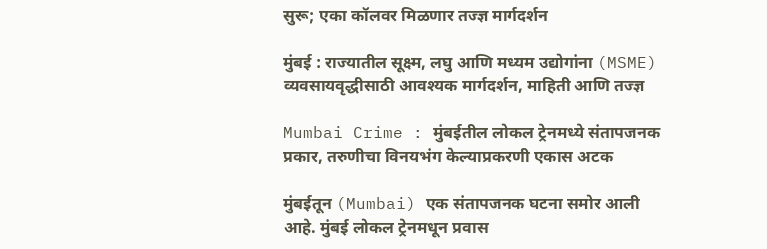सुरू; एका कॉलवर मिळणार तज्ज्ञ मार्गदर्शन

मुंबई : राज्यातील सूक्ष्म, लघु आणि मध्यम उद्योगांना (MSME) व्यवसायवृद्धीसाठी आवश्यक मार्गदर्शन, माहिती आणि तज्ज्ञ

Mumbai Crime : मुंबईतील लोकल ट्रेनमध्ये संतापजनक प्रकार, तरुणीचा विनयभंग केल्याप्रकरणी एकास अटक

मुंबईतून (Mumbai) एक संतापजनक घटना समोर आली आहे. मुंबई लोकल ट्रेनमधून प्रवास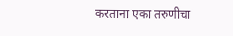करताना एका तरुणीचा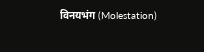विनयभंग (Molestation)